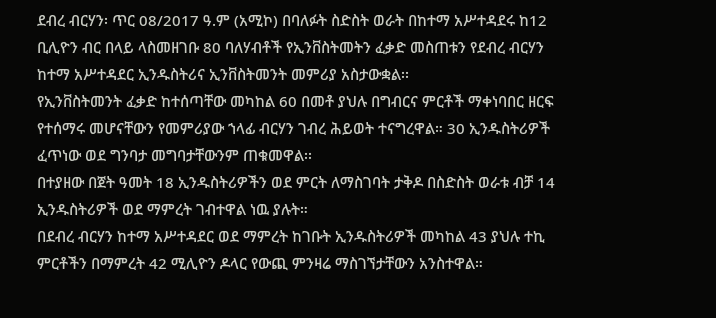ደብረ ብርሃን፡ ጥር 08/2017 ዓ.ም (አሚኮ) በባለፉት ስድስት ወራት በከተማ አሥተዳደሩ ከ12 ቢሊዮን ብር በላይ ላስመዘገቡ 80 ባለሃብቶች የኢንቨስትመትን ፈቃድ መስጠቱን የደብረ ብርሃን ከተማ አሥተዳደር ኢንዱስትሪና ኢንቨስትመንት መምሪያ አስታውቋል፡፡
የኢንቨስትመንት ፈቃድ ከተሰጣቸው መካከል 60 በመቶ ያህሉ በግብርና ምርቶች ማቀነባበር ዘርፍ የተሰማሩ መሆናቸውን የመምሪያው ኀላፊ ብርሃን ገብረ ሕይወት ተናግረዋል። 30 ኢንዱስትሪዎች ፈጥነው ወደ ግንባታ መግባታቸውንም ጠቁመዋል፡፡
በተያዘው በጀት ዓመት 18 ኢንዱስትሪዎችን ወደ ምርት ለማስገባት ታቅዶ በስድስት ወራቱ ብቻ 14 ኢንዱስትሪዎች ወደ ማምረት ገብተዋል ነዉ ያሉት።
በደብረ ብርሃን ከተማ አሥተዳደር ወደ ማምረት ከገቡት ኢንዱስትሪዎች መካከል 43 ያህሉ ተኪ ምርቶችን በማምረት 42 ሚሊዮን ዶላር የውጪ ምንዛሬ ማስገኘታቸውን አንስተዋል።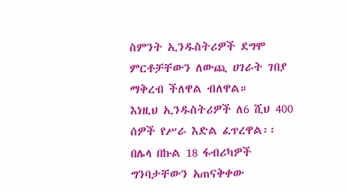ስምንት ኢንዱስትሪዎች ደግሞ ምርቶቻቸውን ለውጪ ሀገራት ገበያ ማቅረብ ችለዋል ብለዋል።
እነዚህ ኢንዱስትሪዎች ለ6 ሺህ 400 ሰዎች የሥራ እድል ፈጥረዋል፡፡
በሌላ በኩል 18 ፋብሪካዎች ግንባታቸውን አጠናቅቀው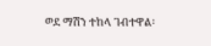ወደ ማሽን ተከላ ገብተዋል፡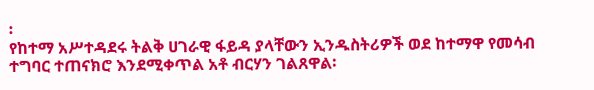፡
የከተማ አሥተዳደሩ ትልቅ ሀገራዊ ፋይዳ ያላቸውን ኢንዱስትሪዎች ወደ ከተማዋ የመሳብ ተግባር ተጠናክሮ እንደሚቀጥል አቶ ብርሃን ገልጸዋል፡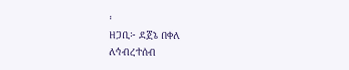፡
ዘጋቢ፦ ደጀኔ በቀለ
ለኅብረተሰብ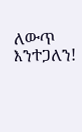ለውጥ እንተጋለን!